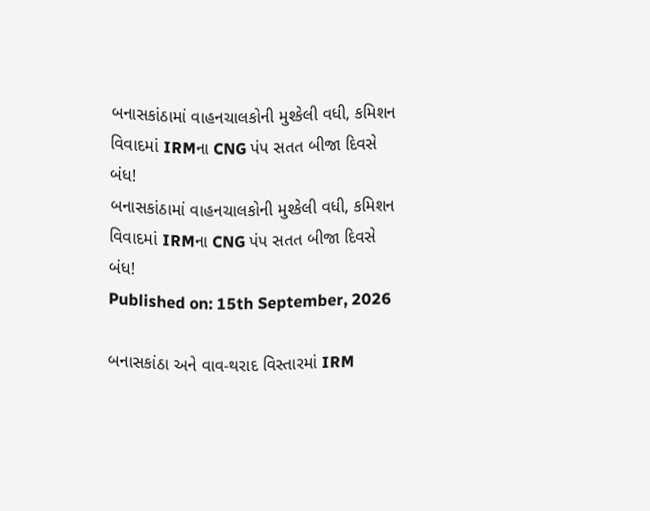બનાસકાંઠામાં વાહનચાલકોની મુશ્કેલી વધી, કમિશન વિવાદમાં IRMના CNG પંપ સતત બીજા દિવસે બંધ!
બનાસકાંઠામાં વાહનચાલકોની મુશ્કેલી વધી, કમિશન વિવાદમાં IRMના CNG પંપ સતત બીજા દિવસે બંધ!
Published on: 15th September, 2026

બનાસકાંઠા અને વાવ-થરાદ વિસ્તારમાં IRM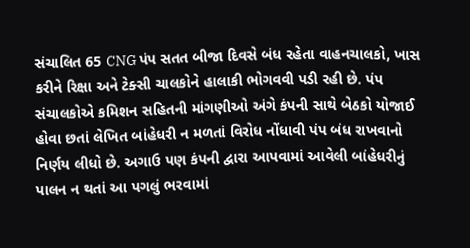સંચાલિત 65 CNG પંપ સતત બીજા દિવસે બંધ રહેતા વાહનચાલકો, ખાસ કરીને રિક્ષા અને ટેક્સી ચાલકોને હાલાકી ભોગવવી પડી રહી છે. પંપ સંચાલકોએ કમિશન સહિતની માંગણીઓ અંગે કંપની સાથે બેઠકો યોજાઈ હોવા છતાં લેખિત બાંહેધરી ન મળતાં વિરોધ નોંધાવી પંપ બંધ રાખવાનો નિર્ણય લીધો છે. અગાઉ પણ કંપની દ્વારા આપવામાં આવેલી બાંહેધરીનું પાલન ન થતાં આ પગલું ભરવામાં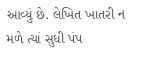આવ્યું છે. લેખિત ખાતરી ન મળે ત્યાં સુધી પંપ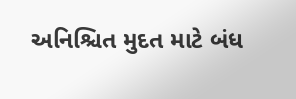અનિશ્ચિત મુદત માટે બંધ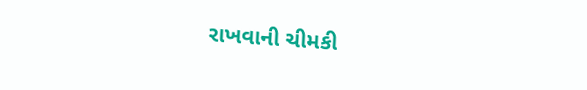રાખવાની ચીમકી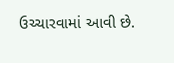ઉચ્ચારવામાં આવી છે.